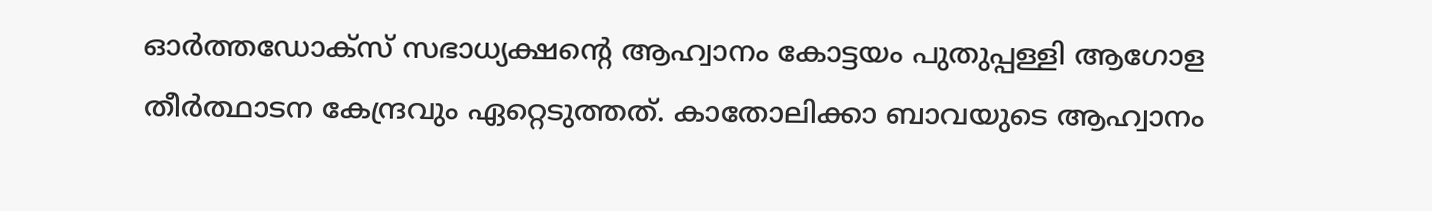ഓർത്തഡോക്സ് സഭാധ്യക്ഷന്‍റെ ആഹ്വാനം കോട്ടയം പുതുപ്പള്ളി ആഗോള തീർത്ഥാടന കേന്ദ്രവും ഏറ്റെടുത്തത്. കാതോലിക്കാ ബാവയുടെ ആഹ്വാനം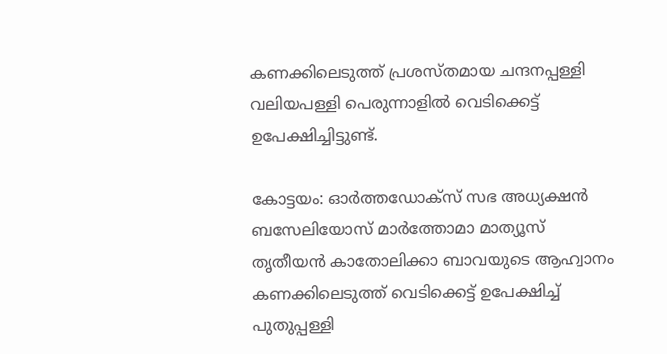കണക്കിലെടുത്ത് പ്രശസ്തമായ ചന്ദനപ്പള്ളി വലിയപള്ളി പെരുന്നാളില്‍ വെടിക്കെട്ട് ഉപേക്ഷിച്ചിട്ടുണ്ട്.

കോട്ടയം: ഓര്‍ത്തഡോക്‌സ് സഭ അധ്യക്ഷന്‍ ബസേലിയോസ് മാര്‍ത്തോമാ മാത്യൂസ് തൃതീയന്‍ കാതോലിക്കാ ബാവയുടെ ആഹ്വാനം കണക്കിലെടുത്ത് വെടിക്കെട്ട് ഉപേക്ഷിച്ച് പുതുപ്പള്ളി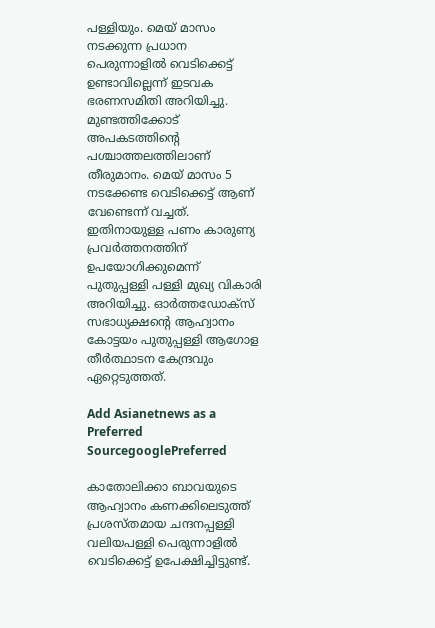പള്ളിയും. മെയ് മാസം നടക്കുന്ന പ്രധാന പെരുന്നാളിൽ വെടിക്കെട്ട് ഉണ്ടാവില്ലെന്ന് ഇടവക ഭരണസമിതി അറിയിച്ചു. മുണ്ടത്തിക്കോട് അപകടത്തിന്‍റെ പശ്ചാത്തലത്തിലാണ് തീരുമാനം. മെയ് മാസം 5 നടക്കേണ്ട വെടിക്കെട്ട് ആണ് വേണ്ടെന്ന് വച്ചത്. ഇതിനായുള്ള പണം കാരുണ്യ പ്രവർത്തനത്തിന് ഉപയോഗിക്കുമെന്ന് പുതുപ്പള്ളി പള്ളി മുഖ്യ വികാരി അറിയിച്ചു. ഓർത്തഡോക്സ് സഭാധ്യക്ഷന്‍റെ ആഹ്വാനം കോട്ടയം പുതുപ്പള്ളി ആഗോള തീർത്ഥാടന കേന്ദ്രവും ഏറ്റെടുത്തത്.

Add Asianetnews as a Preferred SourcegooglePreferred

കാതോലിക്കാ ബാവയുടെ ആഹ്വാനം കണക്കിലെടുത്ത് പ്രശസ്തമായ ചന്ദനപ്പള്ളി വലിയപള്ളി പെരുന്നാളില്‍ വെടിക്കെട്ട് ഉപേക്ഷിച്ചിട്ടുണ്ട്.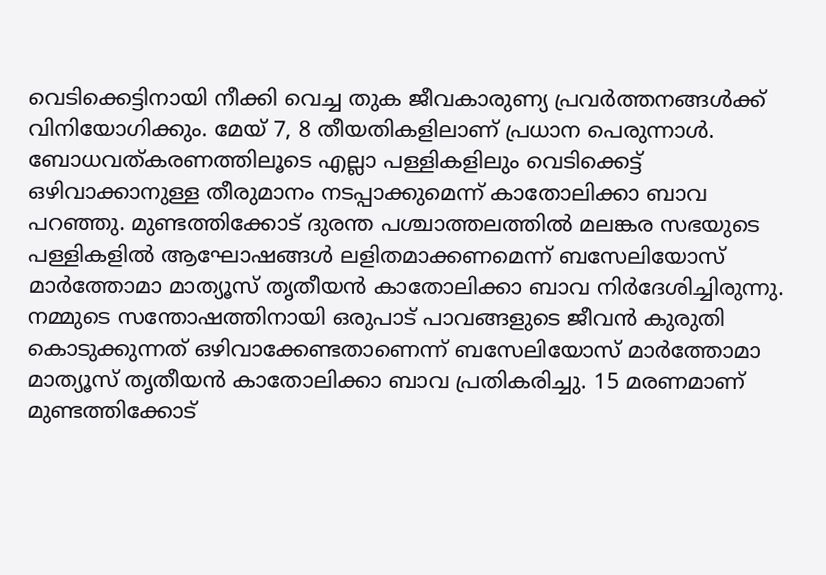വെടിക്കെട്ടിനായി നീക്കി വെച്ച തുക ജീവകാരുണ്യ പ്രവര്‍ത്തനങ്ങള്‍ക്ക് വിനിയോഗിക്കും. മേയ് 7, 8 തീയതികളിലാണ് പ്രധാന പെരുന്നാള്‍. ബോധവത്കരണത്തിലൂടെ എല്ലാ പള്ളികളിലും വെടിക്കെട്ട് ഒഴിവാക്കാനുള്ള തീരുമാനം നടപ്പാക്കുമെന്ന് കാതോലിക്കാ ബാവ പറഞ്ഞു. മുണ്ടത്തിക്കോട് ദുരന്ത പശ്ചാത്തലത്തില്‍ മലങ്കര സഭയുടെ പള്ളികളില്‍ ആഘോഷങ്ങള്‍ ലളിതമാക്കണമെന്ന് ബസേലിയോസ് മാര്‍ത്തോമാ മാത്യൂസ് തൃതീയന്‍ കാതോലിക്കാ ബാവ നിര്‍ദേശിച്ചിരുന്നു. നമ്മുടെ സന്തോഷത്തിനായി ഒരുപാട് പാവങ്ങളുടെ ജീവന്‍ കുരുതി കൊടുക്കുന്നത് ഒഴിവാക്കേണ്ടതാണെന്ന് ബസേലിയോസ് മാര്‍ത്തോമാ മാത്യൂസ് തൃതീയന്‍ കാതോലിക്കാ ബാവ പ്രതികരിച്ചു. 15 മരണമാണ് മുണ്ടത്തിക്കോട്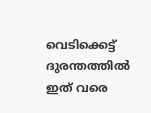വെടിക്കെട്ട് ദുരന്തത്തിൽ ഇത് വരെ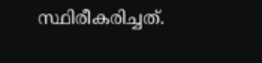സ്ഥിരീകരിച്ചത്.